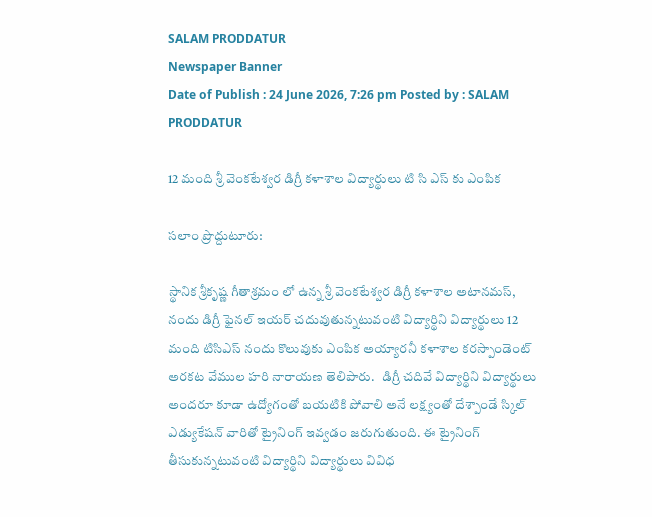SALAM PRODDATUR
Newspaper Banner
Date of Publish : 24 June 2026, 7:26 pm Posted by : SALAM PRODDATUR

12 మంది శ్రీ వెంకటేశ్వర డిగ్రీ కళాశాల విద్యార్థులు టి సి ఎస్ కు ఎంపిక

సలాం ప్రొద్దుటూరు:

స్థానిక శ్రీకృష్ణ గీతాశ్రమం లో ఉన్న శ్రీ వెంకటేశ్వర డిగ్రీ కళాశాల అటానమస్, నందు డిగ్రీ ఫైనల్ ఇయర్ చదువుతున్నటువంటి విద్యార్థిని విద్యార్థులు 12 మంది టిసిఎస్ నందు కొలువుకు ఎంపిక అయ్యారనీ కళాశాల కరస్పాండెంట్ అరకట వేముల హరి నారాయణ తెలిపారు.   డిగ్రీ చదివే విద్యార్థిని విద్యార్థులు అందరూ కూడా ఉద్యోగంతో బయటికి పోవాలి అనే లక్ష్యంతో దేశ్పాండే స్కిల్ ఎడ్యుకేషన్ వారితో ట్రైనింగ్ ఇవ్వడం జరుగుతుంది. ఈ ట్రైనింగ్ తీసుకున్నటువంటి విద్యార్థిని విద్యార్థులు వివిధ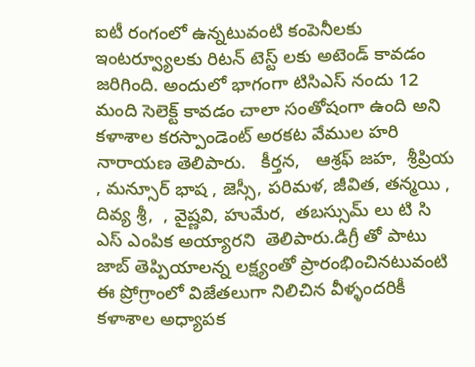ఐటీ రంగంలో ఉన్నటువంటి కంపెనీలకు ఇంటర్వ్యూలకు రిటన్ టెస్ట్ లకు అటెండ్ కావడం జరిగింది. అందులో భాగంగా టిసిఎస్ నందు 12 మంది సెలెక్ట్ కావడం చాలా సంతోషంగా ఉంది అని కళాశాల కరస్పాండెంట్ అరకట వేముల హరి నారాయణ తెలిపారు.   కీర్తన,   ఆశ్రఫ్ జహ,  శ్రీప్రియ , మన్సూర్ భాష , జెస్సీ, పరిమళ, జీవిత, తన్మయి , దివ్య శ్రీ,  , వైష్ణవి, హుమేర,  తబస్సుమ్ లు టి సి ఎస్ ఎంపిక అయ్యారని  తెలిపారు.డిగ్రీ తో పాటు జాబ్ తెప్పియాలన్న లక్ష్యంతో ప్రారంభించినటువంటి ఈ ప్రోగ్రాంలో విజేతలుగా నిలిచిన వీళ్ళందరికీ కళాశాల అధ్యాపక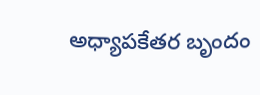అధ్యాపకేతర బృందం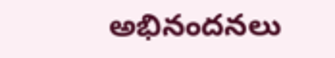అభినందనలు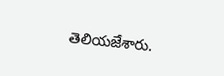తెలియజేశారు.